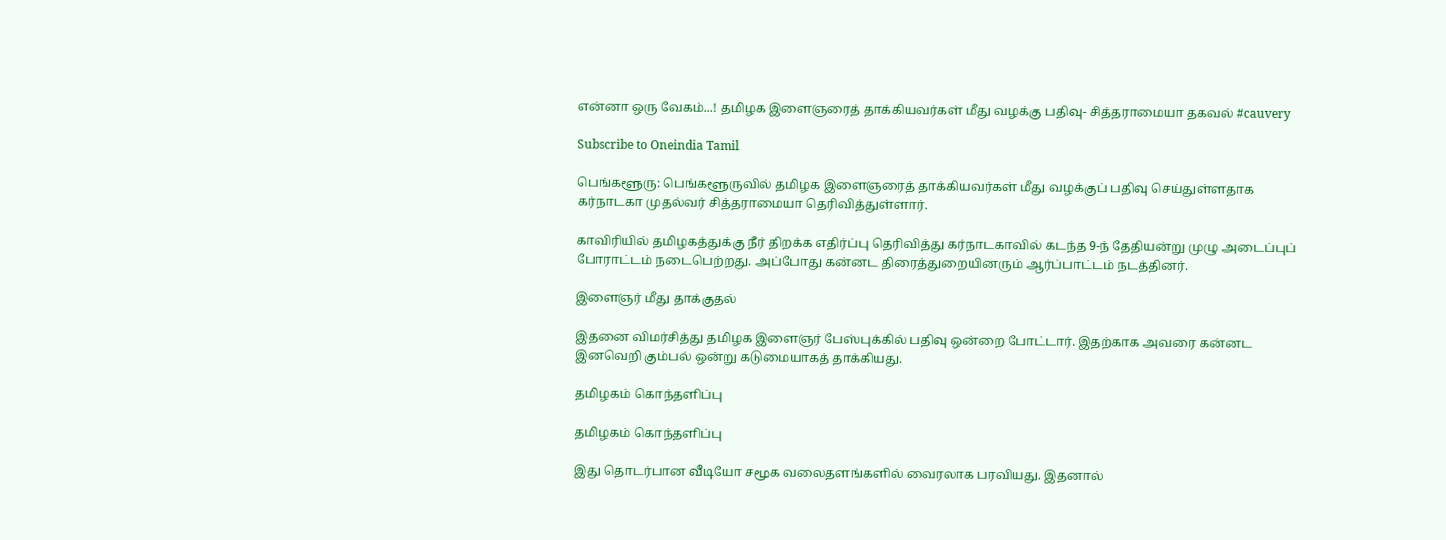என்னா ஒரு வேகம்...! தமிழக இளைஞரைத் தாக்கியவர்கள் மீது வழக்கு பதிவு- சித்தராமையா தகவல் #cauvery

Subscribe to Oneindia Tamil

பெங்களூரு: பெங்களூருவில் தமிழக இளைஞரைத் தாக்கியவர்கள் மீது வழக்குப் பதிவு செய்துள்ளதாக கர்நாடகா முதல்வர் சித்தராமையா தெரிவித்துள்ளார்.

காவிரியில் தமிழகத்துக்கு நீர் திறக்க எதிர்ப்பு தெரிவித்து கர்நாடகாவில் கடந்த 9-ந் தேதியன்று முழு அடைப்புப் போராட்டம் நடைபெற்றது. அப்போது கன்னட திரைத்துறையினரும் ஆர்ப்பாட்டம் நடத்தினர்.

இளைஞர் மீது தாக்குதல்

இதனை விமர்சித்து தமிழக இளைஞர் பேஸ்புக்கில் பதிவு ஒன்றை போட்டார். இதற்காக அவரை கன்னட இனவெறி கும்பல் ஒன்று கடுமையாகத் தாக்கியது.

தமிழகம் கொந்தளிப்பு

தமிழகம் கொந்தளிப்பு

இது தொடர்பான வீடியோ சமூக வலைதளங்களில் வைரலாக பரவியது. இதனால்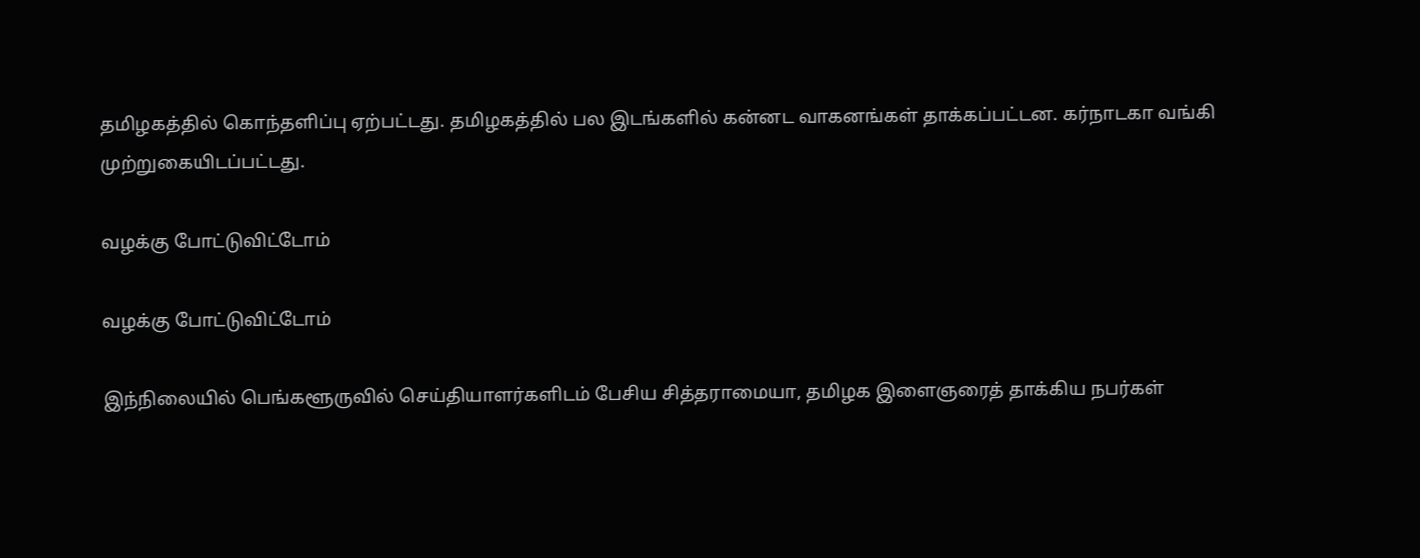தமிழகத்தில் கொந்தளிப்பு ஏற்பட்டது. தமிழகத்தில் பல இடங்களில் கன்னட வாகனங்கள் தாக்கப்பட்டன. கர்நாடகா வங்கி முற்றுகையிடப்பட்டது.

வழக்கு போட்டுவிட்டோம்

வழக்கு போட்டுவிட்டோம்

இந்நிலையில் பெங்களூருவில் செய்தியாளர்களிடம் பேசிய சித்தராமையா, தமிழக இளைஞரைத் தாக்கிய நபர்கள்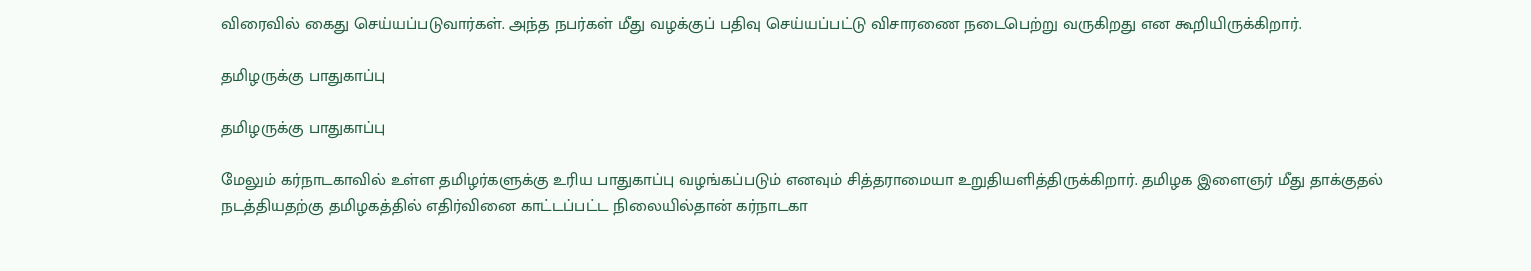விரைவில் கைது செய்யப்படுவார்கள். அந்த நபர்கள் மீது வழக்குப் பதிவு செய்யப்பட்டு விசாரணை நடைபெற்று வருகிறது என கூறியிருக்கிறார்.

தமிழருக்கு பாதுகாப்பு

தமிழருக்கு பாதுகாப்பு

மேலும் கர்நாடகாவில் உள்ள தமிழர்களுக்கு உரிய பாதுகாப்பு வழங்கப்படும் எனவும் சித்தராமையா உறுதியளித்திருக்கிறார். தமிழக இளைஞர் மீது தாக்குதல் நடத்தியதற்கு தமிழகத்தில் எதிர்வினை காட்டப்பட்ட நிலையில்தான் கர்நாடகா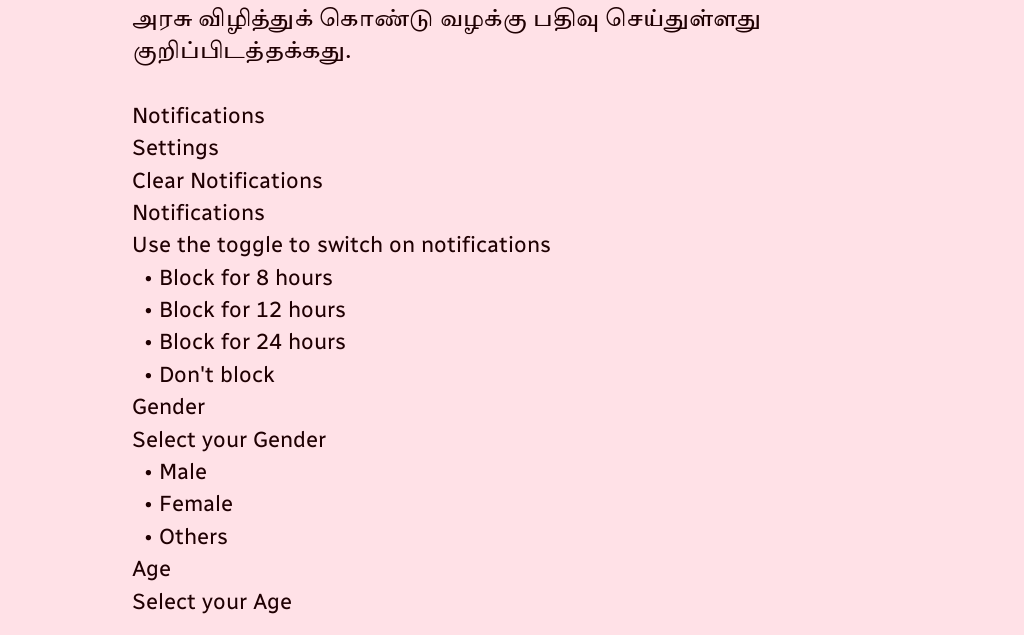அரசு விழித்துக் கொண்டு வழக்கு பதிவு செய்துள்ளது குறிப்பிடத்தக்கது.

Notifications
Settings
Clear Notifications
Notifications
Use the toggle to switch on notifications
  • Block for 8 hours
  • Block for 12 hours
  • Block for 24 hours
  • Don't block
Gender
Select your Gender
  • Male
  • Female
  • Others
Age
Select your Age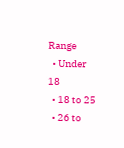Range
  • Under 18
  • 18 to 25
  • 26 to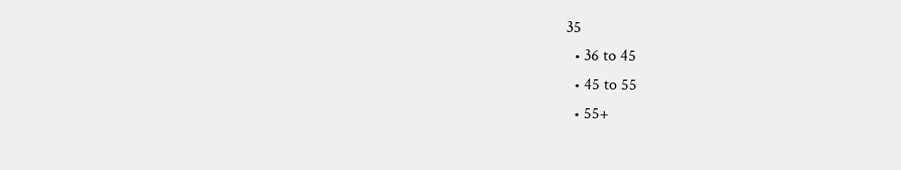35
  • 36 to 45
  • 45 to 55
  • 55+